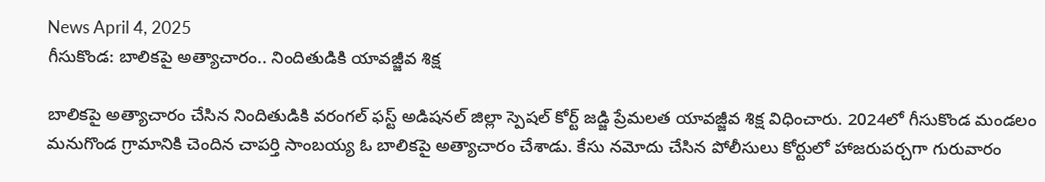News April 4, 2025
గీసుకొండ: బాలికపై అత్యాచారం.. నిందితుడికి యావజ్జీవ శిక్ష

బాలికపై అత్యాచారం చేసిన నిందితుడికి వరంగల్ ఫస్ట్ అడిషనల్ జిల్లా స్పెషల్ కోర్ట్ జడ్జి ప్రేమలత యావజ్జీవ శిక్ష విధించారు. 2024లో గీసుకొండ మండలం మనుగొండ గ్రామానికి చెందిన చాపర్తి సాంబయ్య ఓ బాలికపై అత్యాచారం చేశాడు. కేసు నమోదు చేసిన పోలీసులు కోర్టులో హాజరుపర్చగా గురువారం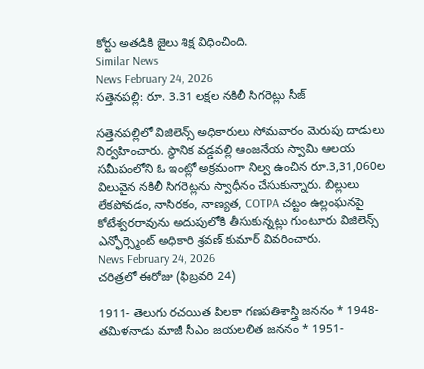కోర్టు అతడికి జైలు శిక్ష విధించింది.
Similar News
News February 24, 2026
సత్తెనపల్లి: రూ. 3.31 లక్షల నకిలీ సిగరెట్లు సీజ్

సత్తెనపల్లిలో విజిలెన్స్ అధికారులు సోమవారం మెరుపు దాడులు నిర్వహించారు. స్థానిక వడ్డవల్లి ఆంజనేయ స్వామి ఆలయ సమీపంలోని ఓ ఇంట్లో అక్రమంగా నిల్వ ఉంచిన రూ.3,31,060ల విలువైన నకిలీ సిగరెట్లను స్వాధీనం చేసుకున్నారు. బిల్లులు లేకపోవడం, నాసిరకం, నాణ్యత, COTPA చట్టం ఉల్లంఘనపై కోటేశ్వరరావును అదుపులోకి తీసుకున్నట్లు గుంటూరు విజిలెన్స్ ఎన్ఫోర్స్మెంట్ అధికారి శ్రవణ్ కుమార్ వివరించారు.
News February 24, 2026
చరిత్రలో ఈరోజు (ఫిబ్రవరి 24)

1911- తెలుగు రచయిత పిలకా గణపతిశాస్త్రి జననం * 1948- తమిళనాడు మాజీ సీఎం జయలలిత జననం * 1951-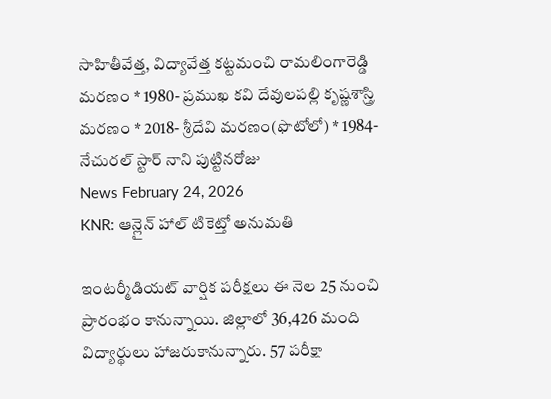సాహితీవేత్త, విద్యావేత్త కట్టమంచి రామలింగారెడ్డి మరణం * 1980- ప్రముఖ కవి దేవులపల్లి కృష్ణశాస్త్రి మరణం * 2018- శ్రీదేవి మరణం(ఫొటోలో) * 1984- నేచురల్ స్టార్ నాని పుట్టినరోజు
News February 24, 2026
KNR: ఆన్లైన్ హాల్ టికెట్తో అనుమతి

ఇంటర్మీడియట్ వార్షిక పరీక్షలు ఈ నెల 25 నుంచి ప్రారంభం కానున్నాయి. జిల్లాలో 36,426 మంది విద్యార్థులు హాజరుకానున్నారు. 57 పరీక్షా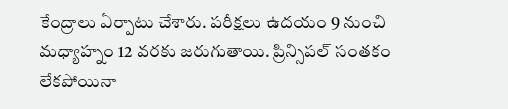కేంద్రాలు ఏర్పాటు చేశారు. పరీక్షలు ఉదయం 9 నుంచి మధ్యాహ్నం 12 వరకు జరుగుతాయి. ప్రిన్సిపల్ సంతకం లేకపోయినా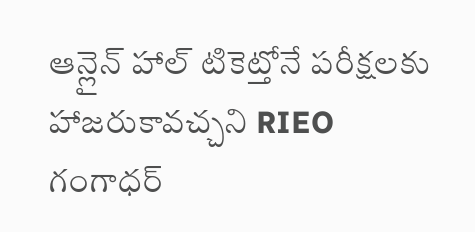ఆన్లైన్ హాల్ టికెట్తోనే పరీక్షలకు హాజరుకావచ్చని RIEO గంగాధర్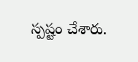స్పష్టం చేశారు.